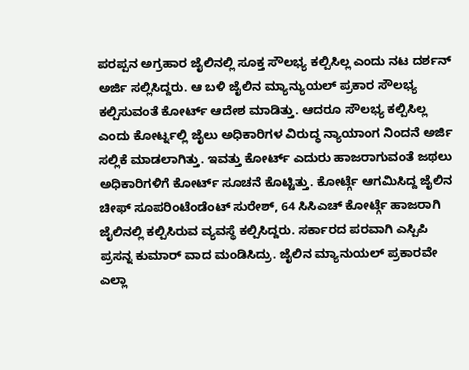ಪರಪ್ಪನ ಅಗ್ರಹಾರ ಜೈಲಿನಲ್ಲಿ ಸೂಕ್ತ ಸೌಲಭ್ಯ ಕಲ್ಪಿಸಿಲ್ಲ ಎಂದು ನಟ ದರ್ಶನ್ ಅರ್ಜಿ ಸಲ್ಲಿಸಿದ್ದರು. ಆ ಬಳಿ ಜೈಲಿನ ಮ್ಯಾನ್ಯುಯಲ್ ಪ್ರಕಾರ ಸೌಲಭ್ಯ ಕಲ್ಪಿಸುವಂತೆ ಕೋರ್ಟ್ ಆದೇಶ ಮಾಡಿತ್ತು. ಆದರೂ ಸೌಲಭ್ಯ ಕಲ್ಪಿಸಿಲ್ಲ ಎಂದು ಕೋರ್ಟ್ನಲ್ಲಿ ಜೈಲು ಅಧಿಕಾರಿಗಳ ವಿರುದ್ಧ ನ್ಯಾಯಾಂಗ ನಿಂದನೆ ಅರ್ಜಿ ಸಲ್ಲಿಕೆ ಮಾಡಲಾಗಿತ್ತು. ಇವತ್ತು ಕೋರ್ಟ್ ಎದುರು ಹಾಜರಾಗುವಂತೆ ಜಥಲು ಅಧಿಕಾರಿಗಳಿಗೆ ಕೋರ್ಟ್ ಸೂಚನೆ ಕೊಟ್ಟಿತ್ತು. ಕೋರ್ಟ್ಗೆ ಆಗಮಿಸಿದ್ದ ಜೈಲಿನ ಚೀಫ್ ಸೂಪರಿಂಟೆಂಡೆಂಟ್ ಸುರೇಶ್, 64 ಸಿಸಿಎಚ್ ಕೋರ್ಟ್ಗೆ ಹಾಜರಾಗಿ ಜೈಲಿನಲ್ಲಿ ಕಲ್ಪಿಸಿರುವ ವ್ಯವಸ್ಥೆ ಕಲ್ಪಿಸಿದ್ದರು. ಸರ್ಕಾರದ ಪರವಾಗಿ ಎಸ್ಪಿಪಿ ಪ್ರಸನ್ನ ಕುಮಾರ್ ವಾದ ಮಂಡಿಸಿದ್ರು. ಜೈಲಿನ ಮ್ಯಾನುಯಲ್ ಪ್ರಕಾರವೇ ಎಲ್ಲಾ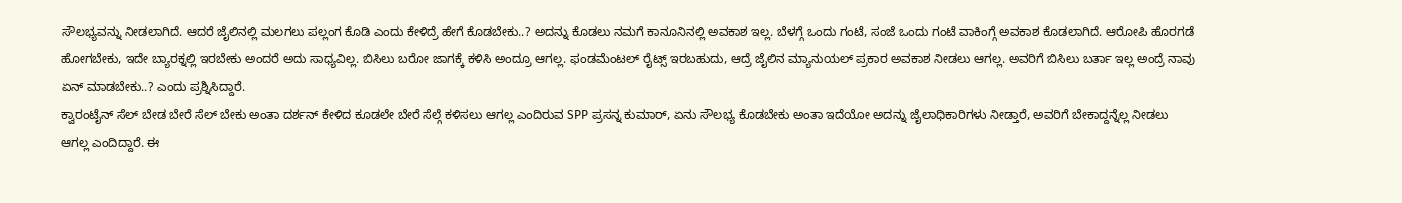ಸೌಲಭ್ಯವನ್ನು ನೀಡಲಾಗಿದೆ. ಆದರೆ ಜೈಲಿನಲ್ಲಿ ಮಲಗಲು ಪಲ್ಲಂಗ ಕೊಡಿ ಎಂದು ಕೇಳಿದ್ರೆ ಹೇಗೆ ಕೊಡಬೇಕು..? ಅದನ್ನು ಕೊಡಲು ನಮಗೆ ಕಾನೂನಿನಲ್ಲಿ ಅವಕಾಶ ಇಲ್ಲ. ಬೆಳಗ್ಗೆ ಒಂದು ಗಂಟೆ, ಸಂಜೆ ಒಂದು ಗಂಟೆ ವಾಕಿಂಗ್ಗೆ ಅವಕಾಶ ಕೊಡಲಾಗಿದೆ. ಆರೋಪಿ ಹೊರಗಡೆ ಹೋಗಬೇಕು, ಇದೇ ಬ್ಯಾರಕ್ನಲ್ಲಿ ಇರಬೇಕು ಅಂದರೆ ಅದು ಸಾಧ್ಯವಿಲ್ಲ. ಬಿಸಿಲು ಬರೋ ಜಾಗಕ್ಕೆ ಕಳಿಸಿ ಅಂದ್ರೂ ಆಗಲ್ಲ. ಫಂಡಮೆಂಟಲ್ ರೈಟ್ಸ್ ಇರಬಹುದು, ಆದ್ರೆ ಜೈಲಿನ ಮ್ಯಾನುಯಲ್ ಪ್ರಕಾರ ಅವಕಾಶ ನೀಡಲು ಆಗಲ್ಲ. ಅವರಿಗೆ ಬಿಸಿಲು ಬರ್ತಾ ಇಲ್ಲ ಅಂದ್ರೆ ನಾವು ಏನ್ ಮಾಡಬೇಕು..? ಎಂದು ಪ್ರಶ್ನಿಸಿದ್ದಾರೆ.
ಕ್ವಾರಂಟೈನ್ ಸೆಲ್ ಬೇಡ ಬೇರೆ ಸೆಲ್ ಬೇಕು ಅಂತಾ ದರ್ಶನ್ ಕೇಳಿದ ಕೂಡಲೇ ಬೇರೆ ಸೆಲ್ಗೆ ಕಳಿಸಲು ಆಗಲ್ಲ ಎಂದಿರುವ SPP ಪ್ರಸನ್ನ ಕುಮಾರ್, ಏನು ಸೌಲಭ್ಯ ಕೊಡಬೇಕು ಅಂತಾ ಇದೆಯೋ ಅದನ್ನು ಜೈಲಾಧಿಕಾರಿಗಳು ನೀಡ್ತಾರೆ, ಅವರಿಗೆ ಬೇಕಾದ್ದನ್ನೆಲ್ಲ ನೀಡಲು ಆಗಲ್ಲ ಎಂದಿದ್ದಾರೆ. ಈ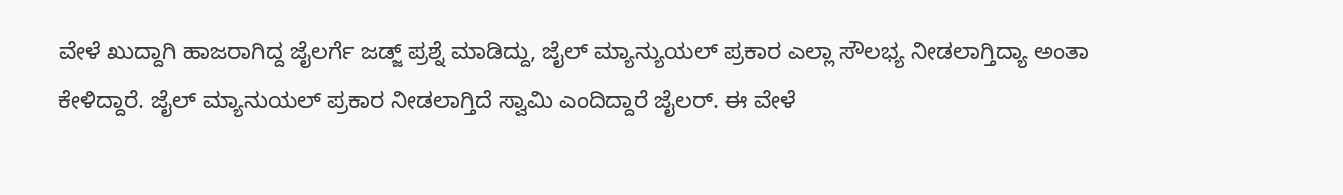ವೇಳೆ ಖುದ್ದಾಗಿ ಹಾಜರಾಗಿದ್ದ ಜೈಲರ್ಗೆ ಜಡ್ಜ್ ಪ್ರಶ್ನೆ ಮಾಡಿದ್ದು, ಜೈಲ್ ಮ್ಯಾನ್ಯುಯಲ್ ಪ್ರಕಾರ ಎಲ್ಲಾ ಸೌಲಭ್ಯ ನೀಡಲಾಗ್ತಿದ್ಯಾ ಅಂತಾ ಕೇಳಿದ್ದಾರೆ. ಜೈಲ್ ಮ್ಯಾನುಯಲ್ ಪ್ರಕಾರ ನೀಡಲಾಗ್ತಿದೆ ಸ್ವಾಮಿ ಎಂದಿದ್ದಾರೆ ಜೈಲರ್. ಈ ವೇಳೆ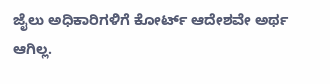ಜೈಲು ಅಧಿಕಾರಿಗಳಿಗೆ ಕೋರ್ಟ್ ಆದೇಶವೇ ಅರ್ಥ ಆಗಿಲ್ಲ.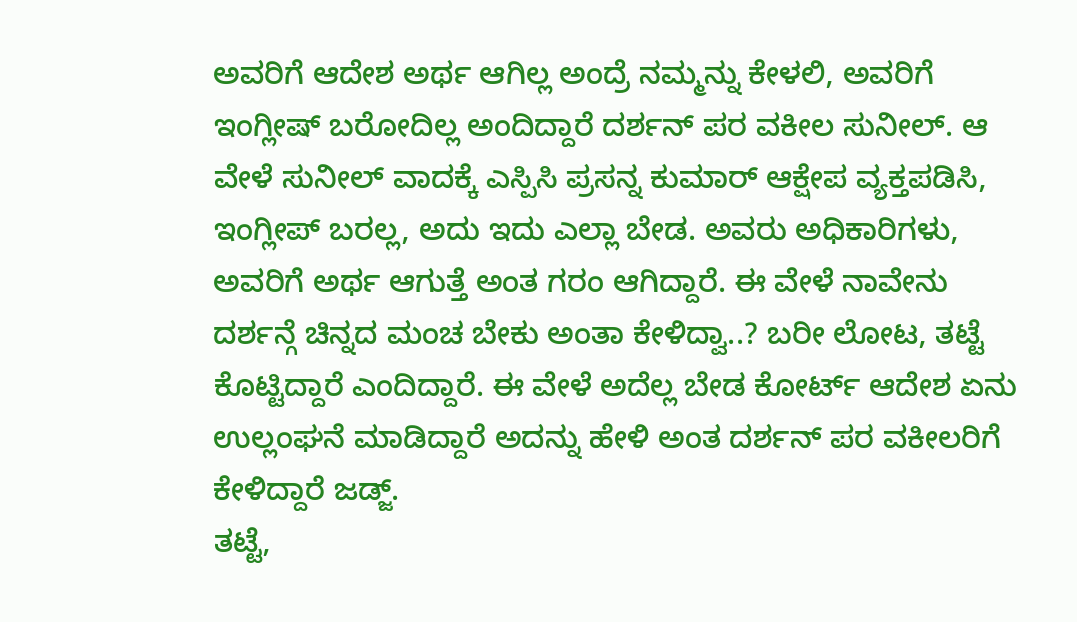ಅವರಿಗೆ ಆದೇಶ ಅರ್ಥ ಆಗಿಲ್ಲ ಅಂದ್ರೆ ನಮ್ಮನ್ನು ಕೇಳಲಿ, ಅವರಿಗೆ ಇಂಗ್ಲೀಷ್ ಬರೋದಿಲ್ಲ ಅಂದಿದ್ದಾರೆ ದರ್ಶನ್ ಪರ ವಕೀಲ ಸುನೀಲ್. ಆ ವೇಳೆ ಸುನೀಲ್ ವಾದಕ್ಕೆ ಎಸ್ಪಿಸಿ ಪ್ರಸನ್ನ ಕುಮಾರ್ ಆಕ್ಷೇಪ ವ್ಯಕ್ತಪಡಿಸಿ, ಇಂಗ್ಲೀಪ್ ಬರಲ್ಲ, ಅದು ಇದು ಎಲ್ಲಾ ಬೇಡ. ಅವರು ಅಧಿಕಾರಿಗಳು, ಅವರಿಗೆ ಅರ್ಥ ಆಗುತ್ತೆ ಅಂತ ಗರಂ ಆಗಿದ್ದಾರೆ. ಈ ವೇಳೆ ನಾವೇನು ದರ್ಶನ್ಗೆ ಚಿನ್ನದ ಮಂಚ ಬೇಕು ಅಂತಾ ಕೇಳಿದ್ವಾ..? ಬರೀ ಲೋಟ, ತಟ್ಟೆ ಕೊಟ್ಟಿದ್ದಾರೆ ಎಂದಿದ್ದಾರೆ. ಈ ವೇಳೆ ಅದೆಲ್ಲ ಬೇಡ ಕೋರ್ಟ್ ಆದೇಶ ಏನು ಉಲ್ಲಂಘನೆ ಮಾಡಿದ್ದಾರೆ ಅದನ್ನು ಹೇಳಿ ಅಂತ ದರ್ಶನ್ ಪರ ವಕೀಲರಿಗೆ ಕೇಳಿದ್ದಾರೆ ಜಡ್ಜ್.
ತಟ್ಟೆ,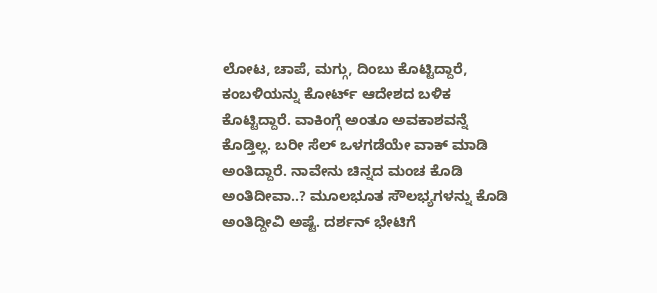ಲೋಟ, ಚಾಪೆ, ಮಗ್ಗು, ದಿಂಬು ಕೊಟ್ಟಿದ್ದಾರೆ, ಕಂಬಳಿಯನ್ನು ಕೋರ್ಟ್ ಆದೇಶದ ಬಳಿಕ ಕೊಟ್ಟಿದ್ದಾರೆ. ವಾಕಿಂಗ್ಗೆ ಅಂತೂ ಅವಕಾಶವನ್ನೆ ಕೊಡ್ತಿಲ್ಲ. ಬರೀ ಸೆಲ್ ಒಳಗಡೆಯೇ ವಾಕ್ ಮಾಡಿ ಅಂತಿದ್ದಾರೆ. ನಾವೇನು ಚಿನ್ನದ ಮಂಚ ಕೊಡಿ ಅಂತಿದೀವಾ..? ಮೂಲಭೂತ ಸೌಲಭ್ಯಗಳನ್ನು ಕೊಡಿ ಅಂತಿದ್ದೀವಿ ಅಷ್ಟೆ. ದರ್ಶನ್ ಭೇಟಿಗೆ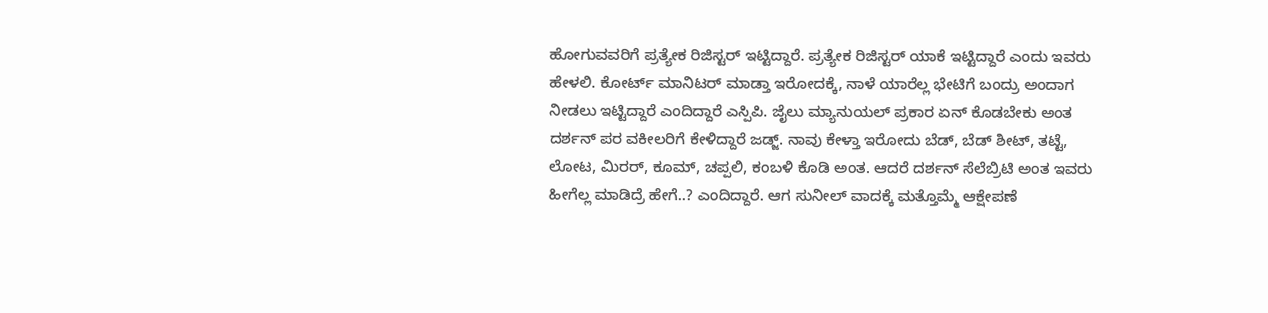ಹೋಗುವವರಿಗೆ ಪ್ರತ್ಯೇಕ ರಿಜಿಸ್ಟರ್ ಇಟ್ಟಿದ್ದಾರೆ. ಪ್ರತ್ಯೇಕ ರಿಜಿಸ್ಟರ್ ಯಾಕೆ ಇಟ್ಟಿದ್ದಾರೆ ಎಂದು ಇವರು ಹೇಳಲಿ. ಕೋರ್ಟ್ ಮಾನಿಟರ್ ಮಾಡ್ತಾ ಇರೋದಕ್ಕೆ, ನಾಳೆ ಯಾರೆಲ್ಲ ಭೇಟಿಗೆ ಬಂದ್ರು ಅಂದಾಗ ನೀಡಲು ಇಟ್ಟಿದ್ದಾರೆ ಎಂದಿದ್ದಾರೆ ಎಸ್ಪಿಪಿ. ಜೈಲು ಮ್ಯಾನುಯಲ್ ಪ್ರಕಾರ ಏನ್ ಕೊಡಬೇಕು ಅಂತ ದರ್ಶನ್ ಪರ ವಕೀಲರಿಗೆ ಕೇಳಿದ್ದಾರೆ ಜಡ್ಜ್. ನಾವು ಕೇಳ್ತಾ ಇರೋದು ಬೆಡ್, ಬೆಡ್ ಶೀಟ್, ತಟ್ಟೆ, ಲೋಟ, ಮಿರರ್, ಕೂಮ್, ಚಪ್ಪಲಿ, ಕಂಬಳಿ ಕೊಡಿ ಅಂತ. ಆದರೆ ದರ್ಶನ್ ಸೆಲೆಬ್ರಿಟಿ ಅಂತ ಇವರು ಹೀಗೆಲ್ಲ ಮಾಡಿದ್ರೆ ಹೇಗೆ..? ಎಂದಿದ್ದಾರೆ. ಆಗ ಸುನೀಲ್ ವಾದಕ್ಕೆ ಮತ್ತೊಮ್ಮೆ ಆಕ್ಷೇಪಣೆ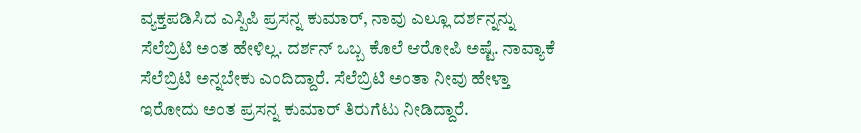ವ್ಯಕ್ತಪಡಿಸಿದ ಎಸ್ಪಿಪಿ ಪ್ರಸನ್ನ ಕುಮಾರ್, ನಾವು ಎಲ್ಲೂ ದರ್ಶನ್ನನ್ನು ಸೆಲೆಬ್ರಿಟಿ ಅಂತ ಹೇಳಿಲ್ಲ. ದರ್ಶನ್ ಒಬ್ಬ ಕೊಲೆ ಆರೋಪಿ ಅಷ್ಟೆ. ನಾವ್ಯಾಕೆ ಸೆಲೆಬ್ರಿಟಿ ಅನ್ನಬೇಕು ಎಂದಿದ್ದಾರೆ. ಸೆಲೆಬ್ರಿಟಿ ಅಂತಾ ನೀವು ಹೇಳ್ತಾ ಇರೋದು ಅಂತ ಪ್ರಸನ್ನ ಕುಮಾರ್ ತಿರುಗೆಟು ನೀಡಿದ್ದಾರೆ.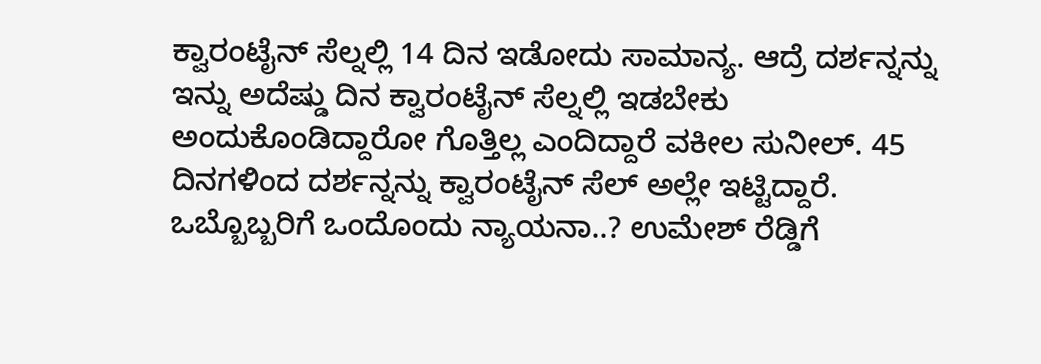ಕ್ವಾರಂಟೈನ್ ಸೆಲ್ನಲ್ಲಿ 14 ದಿನ ಇಡೋದು ಸಾಮಾನ್ಯ. ಆದ್ರೆ ದರ್ಶನ್ನನ್ನು ಇನ್ನು ಅದೆಷ್ಡು ದಿನ ಕ್ವಾರಂಟೈನ್ ಸೆಲ್ನಲ್ಲಿ ಇಡಬೇಕು ಅಂದುಕೊಂಡಿದ್ದಾರೋ ಗೊತ್ತಿಲ್ಲ ಎಂದಿದ್ದಾರೆ ವಕೀಲ ಸುನೀಲ್. 45 ದಿನಗಳಿಂದ ದರ್ಶನ್ನನ್ನು ಕ್ವಾರಂಟೈನ್ ಸೆಲ್ ಅಲ್ಲೇ ಇಟ್ಟಿದ್ದಾರೆ. ಒಬ್ಬೊಬ್ಬರಿಗೆ ಒಂದೊಂದು ನ್ಯಾಯನಾ..? ಉಮೇಶ್ ರೆಡ್ಡಿಗೆ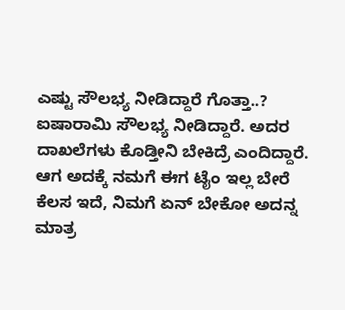ಎಷ್ಟು ಸೌಲಭ್ಯ ನೀಡಿದ್ದಾರೆ ಗೊತ್ತಾ..? ಐಷಾರಾಮಿ ಸೌಲಭ್ಯ ನೀಡಿದ್ದಾರೆ. ಅದರ ದಾಖಲೆಗಳು ಕೊಡ್ತೀನಿ ಬೇಕಿದ್ರೆ ಎಂದಿದ್ದಾರೆ. ಆಗ ಅದಕ್ಕೆ ನಮಗೆ ಈಗ ಟೈಂ ಇಲ್ಲ ಬೇರೆ ಕೆಲಸ ಇದೆ, ನಿಮಗೆ ಏನ್ ಬೇಕೋ ಅದನ್ನ ಮಾತ್ರ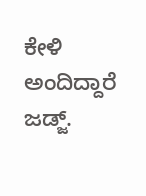ಕೇಳಿ ಅಂದಿದ್ದಾರೆ ಜಡ್ಜ್.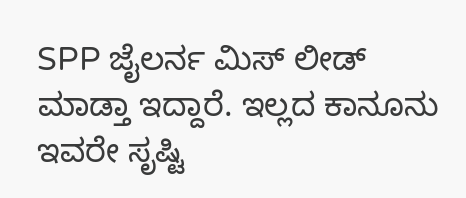SPP ಜೈಲರ್ನ ಮಿಸ್ ಲೀಡ್ ಮಾಡ್ತಾ ಇದ್ದಾರೆ. ಇಲ್ಲದ ಕಾನೂನು ಇವರೇ ಸೃಷ್ಟಿ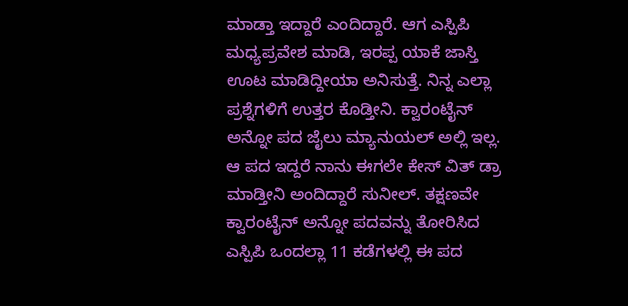ಮಾಡ್ತಾ ಇದ್ದಾರೆ ಎಂದಿದ್ದಾರೆ. ಆಗ ಎಸ್ಪಿಪಿ ಮಧ್ಯಪ್ರವೇಶ ಮಾಡಿ, ಇರಪ್ಪ ಯಾಕೆ ಜಾಸ್ತಿ ಊಟ ಮಾಡಿದ್ದೀಯಾ ಅನಿಸುತ್ತೆ. ನಿನ್ನ ಎಲ್ಲಾ ಪ್ರಶ್ನೆಗಳಿಗೆ ಉತ್ತರ ಕೊಡ್ತೀನಿ. ಕ್ವಾರಂಟೈನ್ ಅನ್ನೋ ಪದ ಜೈಲು ಮ್ಯಾನುಯಲ್ ಅಲ್ಲಿ ಇಲ್ಲ. ಆ ಪದ ಇದ್ದರೆ ನಾನು ಈಗಲೇ ಕೇಸ್ ವಿತ್ ಡ್ರಾ ಮಾಡ್ತೀನಿ ಅಂದಿದ್ದಾರೆ ಸುನೀಲ್. ತಕ್ಷಣವೇ ಕ್ವಾರಂಟೈನ್ ಅನ್ನೋ ಪದವನ್ನು ತೋರಿಸಿದ ಎಸ್ಪಿಪಿ ಒಂದಲ್ಲಾ 11 ಕಡೆಗಳಲ್ಲಿ ಈ ಪದ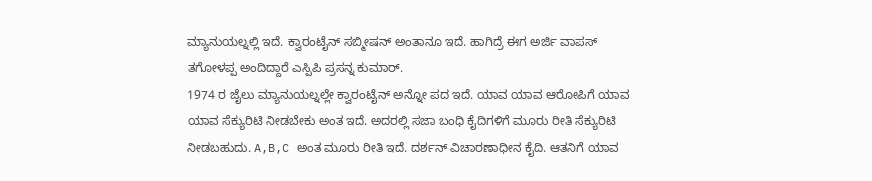ಮ್ಯಾನುಯಲ್ನಲ್ಲಿ ಇದೆ. ಕ್ವಾರಂಟೈನ್ ಸಬ್ಮೀಷನ್ ಅಂತಾನೂ ಇದೆ. ಹಾಗಿದ್ರೆ ಈಗ ಅರ್ಜಿ ವಾಪಸ್ ತಗೋಳಪ್ಪ ಅಂದಿದ್ದಾರೆ ಎಸ್ಪಿಪಿ ಪ್ರಸನ್ನ ಕುಮಾರ್.
1974 ರ ಜೈಲು ಮ್ಯಾನುಯಲ್ನಲ್ಲೇ ಕ್ವಾರಂಟೈನ್ ಅನ್ನೋ ಪದ ಇದೆ. ಯಾವ ಯಾವ ಆರೋಪಿಗೆ ಯಾವ ಯಾವ ಸೆಕ್ಯುರಿಟಿ ನೀಡಬೇಕು ಅಂತ ಇದೆ. ಅದರಲ್ಲಿ ಸಜಾ ಬಂಧಿ ಕೈದಿಗಳಿಗೆ ಮೂರು ರೀತಿ ಸೆಕ್ಯುರಿಟಿ ನೀಡಬಹುದು. A,B,C ಅಂತ ಮೂರು ರೀತಿ ಇದೆ. ದರ್ಶನ್ ವಿಚಾರಣಾಧೀನ ಕೈದಿ. ಆತನಿಗೆ ಯಾವ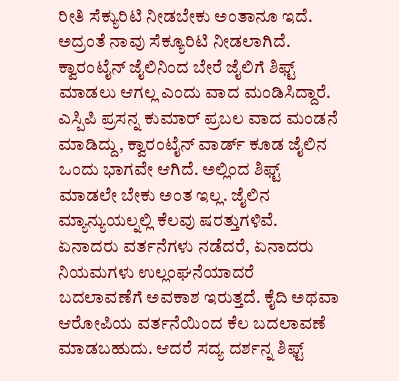ರೀತಿ ಸೆಕ್ಯುರಿಟಿ ನೀಡಬೇಕು ಅಂತಾನೂ ಇದೆ. ಅದ್ರಂತೆ ನಾವು ಸೆಕ್ಯೂರಿಟಿ ನೀಡಲಾಗಿದೆ. ಕ್ವಾರಂಟೈನ್ ಜೈಲಿನಿಂದ ಬೇರೆ ಜೈಲಿಗೆ ಶಿಫ್ಟ್ ಮಾಡಲು ಆಗಲ್ಲ ಎಂದು ವಾದ ಮಂಡಿಸಿದ್ದಾರೆ. ಎಸ್ಪಿಪಿ ಪ್ರಸನ್ನ ಕುಮಾರ್ ಪ್ರಬಲ ವಾದ ಮಂಡನೆ ಮಾಡಿದ್ದು, ಕ್ವಾರಂಟೈನ್ ವಾರ್ಡ್ ಕೂಡ ಜೈಲಿನ ಒಂದು ಭಾಗವೇ ಆಗಿದೆ. ಅಲ್ಲಿಂದ ಶಿಫ್ಟ್ ಮಾಡಲೇ ಬೇಕು ಅಂತ ಇಲ್ಲ. ಜೈಲಿನ ಮ್ಯಾನ್ಯುಯಲ್ನಲ್ಲಿ ಕೆಲವು ಷರತ್ತುಗಳಿವೆ. ಏನಾದರು ವರ್ತನೆಗಳು ನಡೆದರೆ, ಏನಾದರು ನಿಯಮಗಳು ಉಲ್ಲಂಘನೆಯಾದರೆ ಬದಲಾವಣೆಗೆ ಅವಕಾಶ ಇರುತ್ತದೆ. ಕೈದಿ ಅಥವಾ ಆರೋಪಿಯ ವರ್ತನೆಯಿಂದ ಕೆಲ ಬದಲಾವಣೆ ಮಾಡಬಹುದು. ಆದರೆ ಸದ್ಯ ದರ್ಶನ್ನ ಶಿಫ್ಟ್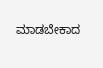ಮಾಡಬೇಕಾದ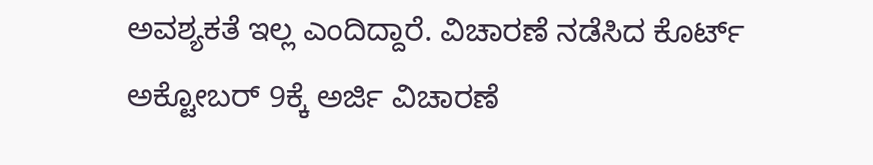ಅವಶ್ಯಕತೆ ಇಲ್ಲ ಎಂದಿದ್ದಾರೆ. ವಿಚಾರಣೆ ನಡೆಸಿದ ಕೊರ್ಟ್ ಅಕ್ಟೋಬರ್ 9ಕ್ಕೆ ಅರ್ಜಿ ವಿಚಾರಣೆ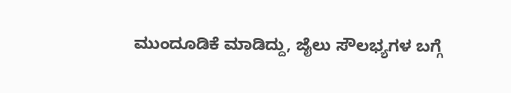ಮುಂದೂಡಿಕೆ ಮಾಡಿದ್ದು, ಜೈಲು ಸೌಲಭ್ಯಗಳ ಬಗ್ಗೆ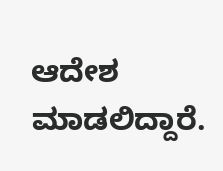ಆದೇಶ ಮಾಡಲಿದ್ದಾರೆ.